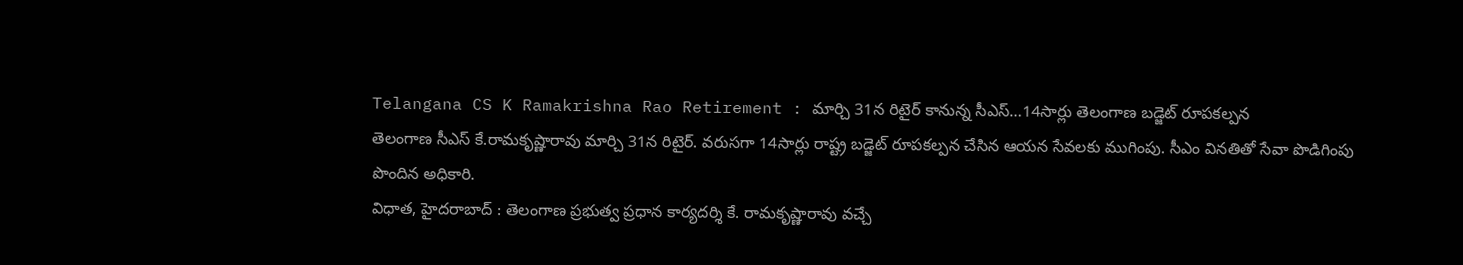Telangana CS K Ramakrishna Rao Retirement : మార్చి 31న రిటైర్ కానున్న సీఎస్…14సార్లు తెలంగాణ బడ్జెట్ రూపకల్పన
తెలంగాణ సీఎస్ కే.రామకృష్ణారావు మార్చి 31న రిటైర్. వరుసగా 14సార్లు రాష్ట్ర బడ్జెట్ రూపకల్పన చేసిన ఆయన సేవలకు ముగింపు. సీఎం వినతితో సేవా పొడిగింపు పొందిన అధికారి.
విధాత, హైదరాబాద్ : తెలంగాణ ప్రభుత్వ ప్రధాన కార్యదర్శి కే. రామకృష్ణారావు వచ్చే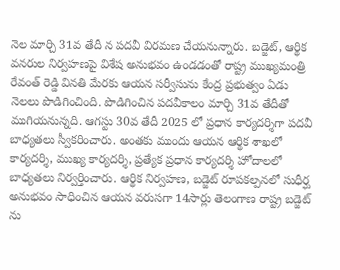నెల మార్చి 31వ తేదీ న పదవీ విరమణ చేయనున్నారు. బడ్జెట్, ఆర్థిక వనరుల నిర్వహణపై విశేష అనుభవం ఉండడంతో రాష్ట్ర ముఖ్యమంత్రి రేవంత్ రెడ్డి వినతి మేరకు ఆయన సర్వీసును కేంద్ర ప్రభుత్వం ఏడు నెలలు పొడిగించింది. పొడిగించిన పదవీకాలం మార్చి 31వ తేదీతో ముగియనున్నది. ఆగస్టు 30వ తేదీ 2025 లో ప్రధాన కార్యదర్శిగా పదవీ బాధ్యతలు స్వీకరించారు. అంతకు ముందు ఆయన ఆర్థిక శాఖలో కార్యదర్శి, ముఖ్య కార్యదర్శి, ప్రత్యేక ప్రధాన కార్యదర్శి హోదాలలో బాధ్యతలు నిర్వర్తించారు. ఆర్థిక నిర్వహణ, బడ్జెట్ రూపకల్పనలో సుధీర్ఘ అనుభవం సాధించిన ఆయన వరుసగా 14సార్లు తెలంగాణ రాష్ట్ర బడ్జెట్ ను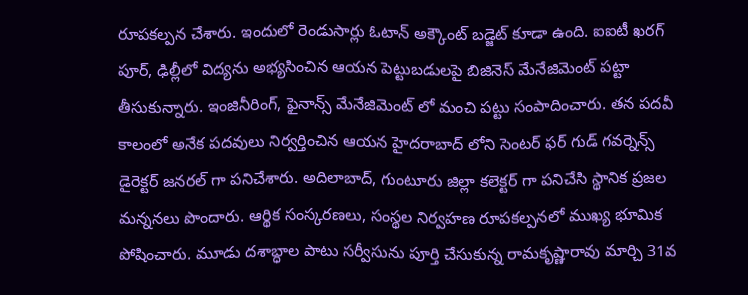రూపకల్పన చేశారు. ఇందులో రెండుసార్లు ఓటాన్ అక్కౌంట్ బడ్జెట్ కూడా ఉంది. ఐఐటీ ఖరగ్ పూర్, ఢిల్లీలో విద్యను అభ్యసించిన ఆయన పెట్టుబడులపై బిజినెస్ మేనేజిమెంట్ పట్టా తీసుకున్నారు. ఇంజినీరింగ్, ఫైనాన్స్ మేనేజిమెంట్ లో మంచి పట్టు సంపాదించారు. తన పదవీ కాలంలో అనేక పదవులు నిర్వర్తించిన ఆయన హైదరాబాద్ లోని సెంటర్ ఫర్ గుడ్ గవర్నెన్స్ డైరెక్టర్ జనరల్ గా పనిచేశారు. అదిలాబాద్, గుంటూరు జిల్లా కలెక్టర్ గా పనిచేసి స్థానిక ప్రజల మన్ననలు పొందారు. ఆర్థిక సంస్కరణలు, సంస్థల నిర్వహణ రూపకల్పనలో ముఖ్య భూమిక పోషించారు. మూడు దశాబ్ధాల పాటు సర్వీసును పూర్తి చేసుకున్న రామకృష్ణారావు మార్చి 31వ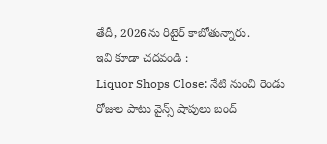తేదీ, 2026ను రిటైర్ కాబోతున్నారు.
ఇవి కూడా చదవండి :
Liquor Shops Close: నేటి నుంచి రెండు రోజుల పాటు వైన్స్ షాపులు బంద్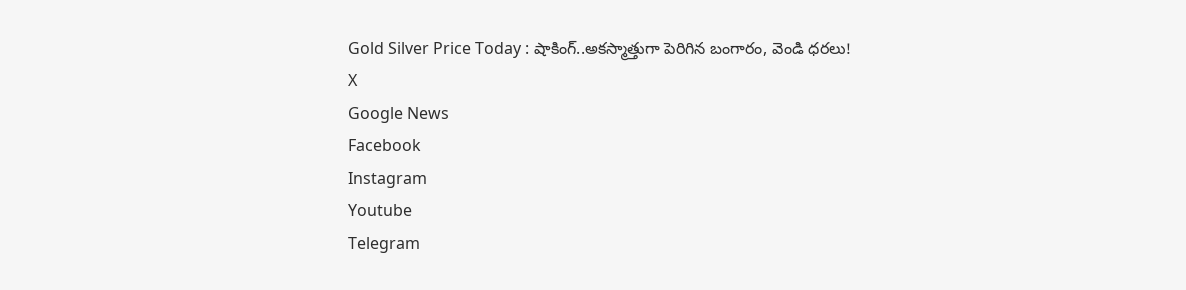Gold Silver Price Today : షాకింగ్..అకస్మాత్తుగా పెరిగిన బంగారం, వెండి ధరలు!
X
Google News
Facebook
Instagram
Youtube
Telegram